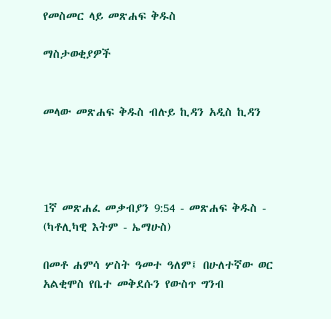የመስመር ላይ መጽሐፍ ቅዱስ

ማስታወቂያዎች


መላው መጽሐፍ ቅዱስ ብሉይ ኪዳን አዲስ ኪዳን




1ኛ መጽሐፈ መቃብያን 9:54 - መጽሐፍ ቅዱስ - (ካቶሊካዊ እትም - ኤማሁስ)

በመቶ ሐምሳ ሦስት ዓመተ ዓለም፤ በሁለተኛው ወር አልቂሞስ የቤተ መቅደሱን የውስጥ ግንብ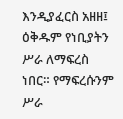እንዲያፈርስ አዘዘ፤ ዕቅዱም የነቢያትን ሥራ ለማፍረስ ነበር። የማፍረሱንም ሥራ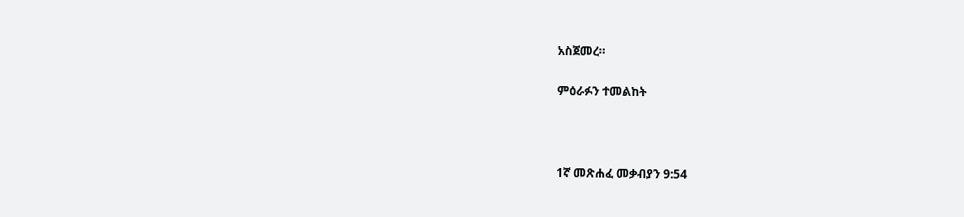አስጀመረ።

ምዕራፉን ተመልከት



1ኛ መጽሐፈ መቃብያን 9:54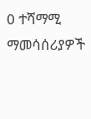0 ተሻማሚ ማመሳሰሪያዎች